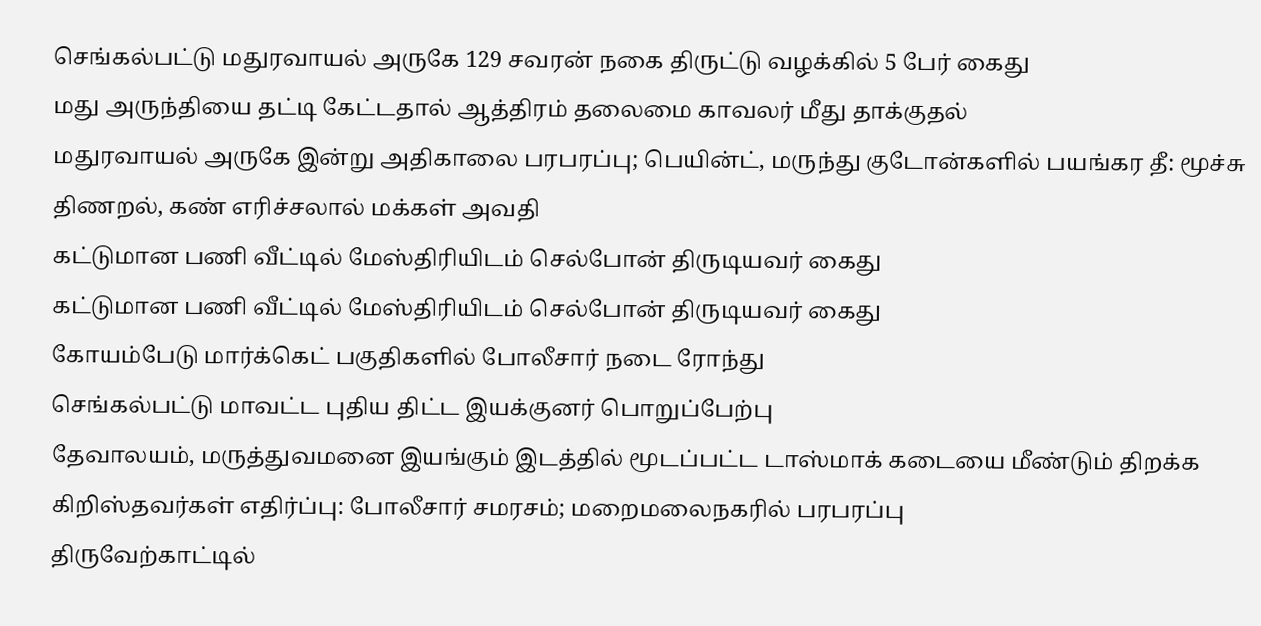செங்கல்பட்டு மதுரவாயல் அருகே 129 சவரன் நகை திருட்டு வழக்கில் 5 பேர் கைது
மது அருந்தியை தட்டி கேட்டதால் ஆத்திரம் தலைமை காவலர் மீது தாக்குதல்
மதுரவாயல் அருகே இன்று அதிகாலை பரபரப்பு; பெயின்ட், மருந்து குடோன்களில் பயங்கர தீ: மூச்சு திணறல், கண் எரிச்சலால் மக்கள் அவதி
கட்டுமான பணி வீட்டில் மேஸ்திரியிடம் செல்போன் திருடியவர் கைது
கட்டுமான பணி வீட்டில் மேஸ்திரியிடம் செல்போன் திருடியவர் கைது
கோயம்பேடு மார்க்கெட் பகுதிகளில் போலீசார் நடை ரோந்து
செங்கல்பட்டு மாவட்ட புதிய திட்ட இயக்குனர் பொறுப்பேற்பு
தேவாலயம், மருத்துவமனை இயங்கும் இடத்தில் மூடப்பட்ட டாஸ்மாக் கடையை மீண்டும் திறக்க கிறிஸ்தவர்கள் எதிர்ப்பு: போலீசார் சமரசம்; மறைமலைநகரில் பரபரப்பு
திருவேற்காட்டில்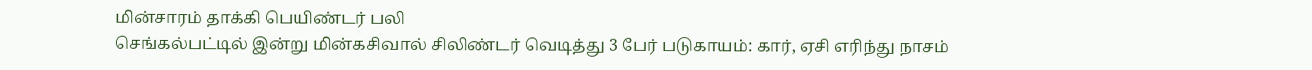மின்சாரம் தாக்கி பெயிண்டர் பலி
செங்கல்பட்டில் இன்று மின்கசிவால் சிலிண்டர் வெடித்து 3 பேர் படுகாயம்: கார், ஏசி எரிந்து நாசம்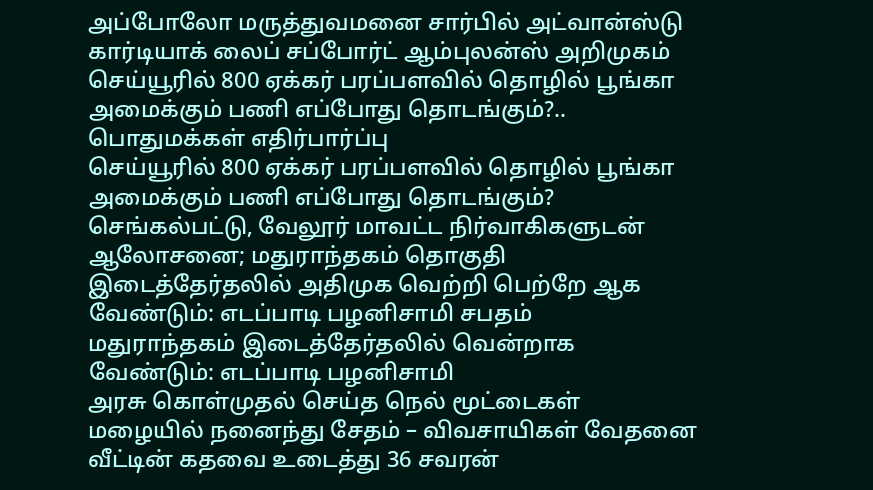அப்போலோ மருத்துவமனை சார்பில் அட்வான்ஸ்டு கார்டியாக் லைப் சப்போர்ட் ஆம்புலன்ஸ் அறிமுகம்
செய்யூரில் 800 ஏக்கர் பரப்பளவில் தொழில் பூங்கா அமைக்கும் பணி எப்போது தொடங்கும்?.. பொதுமக்கள் எதிர்பார்ப்பு
செய்யூரில் 800 ஏக்கர் பரப்பளவில் தொழில் பூங்கா அமைக்கும் பணி எப்போது தொடங்கும்?
செங்கல்பட்டு, வேலூர் மாவட்ட நிர்வாகிகளுடன் ஆலோசனை; மதுராந்தகம் தொகுதி இடைத்தேர்தலில் அதிமுக வெற்றி பெற்றே ஆக வேண்டும்: எடப்பாடி பழனிசாமி சபதம்
மதுராந்தகம் இடைத்தேர்தலில் வென்றாக வேண்டும்: எடப்பாடி பழனிசாமி
அரசு கொள்முதல் செய்த நெல் மூட்டைகள் மழையில் நனைந்து சேதம் – விவசாயிகள் வேதனை
வீட்டின் கதவை உடைத்து 36 சவரன்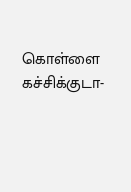கொள்ளை
கச்சிக்குடா-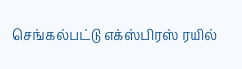செங்கல்பட்டு எக்ஸ்பிரஸ் ரயில்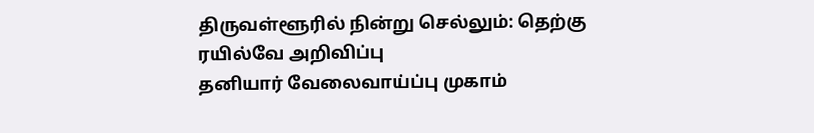திருவள்ளூரில் நின்று செல்லும்: தெற்கு ரயில்வே அறிவிப்பு
தனியார் வேலைவாய்ப்பு முகாம்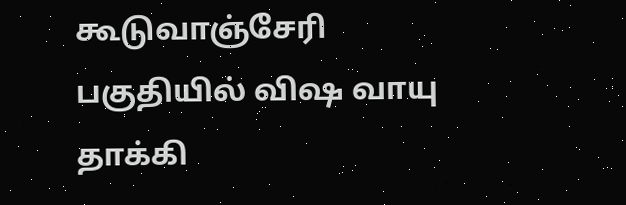கூடுவாஞ்சேரி பகுதியில் விஷ வாயு தாக்கி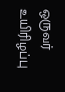ஒருவர் உயிரிழப்பு